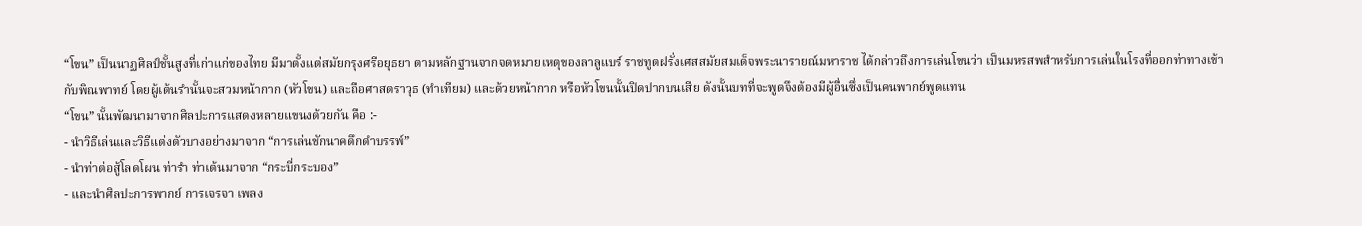“โขน” เป็นนาฏศิลป์ชั้นสูงที่เก่าแก่ของไทย มีมาตั้งแต่สมัยกรุงศรีอยุธยา ตามหลักฐานจากจดหมายเหตุของลาลูแบร์ ราชทูตฝรั่งเศสสมัยสมเด็จพระนารายณ์มหาราช ได้กล่าวถึงการเล่นโขนว่า เป็นมหรสพสำหรับการเล่นในโรงที่ออกท่าทางเข้ากับพิณพาทย์ โดยผู้เต้นรำนั้นจะสวมหน้ากาก (หัวโขน) และถือศาสตราวุธ (ทำเทียม) และด้วยหน้ากาก หรือหัวโขนนั้นปิดปากบนเสีย ดังนั้นบทที่จะพูดจึงต้องมีผู้อื่นซึ่งเป็นคนพากย์พูดแทน
“โขน” นั้นพัฒนามาจากศิลปะการแสดงหลายแขนงด้วยกัน คือ :-
- นำวิธีเล่นและวิธีแต่งตัวบางอย่างมาจาก “การเล่นชักนาคดึกดำบรรพ์”
- นำท่าต่อสู้โลดโผน ท่ารำ ท่าเต้นมาจาก “กระบี่กระบอง”
- และนำศิลปะการพากย์ การเจรจา เพลง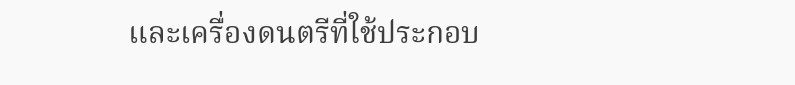และเครื่องดนตรีที่ใช้ประกอบ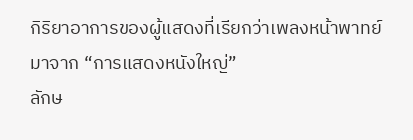กิริยาอาการของผู้แสดงที่เรียกว่าเพลงหน้าพาทย์มาจาก “การแสดงหนังใหญ่”
ลักษ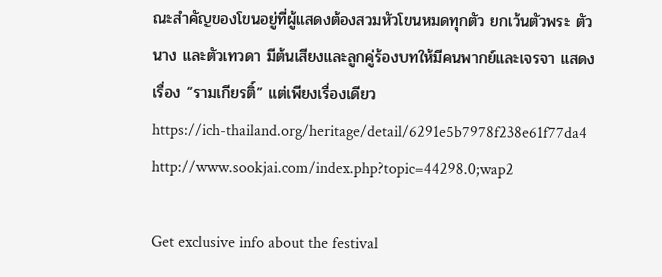ณะสำคัญของโขนอยู่ที่ผู้แสดงต้องสวมหัวโขนหมดทุกตัว ยกเว้นตัวพระ ตัวนาง และตัวเทวดา มีต้นเสียงและลูกคู่ร้องบทให้มีคนพากย์และเจรจา แสดงเรื่อง “รามเกียรติ์” แต่เพียงเรื่องเดียว
https://ich-thailand.org/heritage/detail/6291e5b7978f238e61f77da4
http://www.sookjai.com/index.php?topic=44298.0;wap2

Get exclusive info about the festival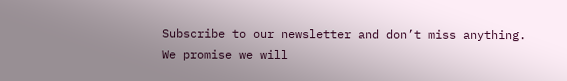Subscribe to our newsletter and don’t miss anything.
We promise we will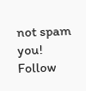not spam you!
Follow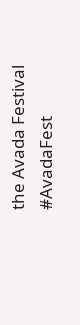the Avada Festival
#AvadaFest